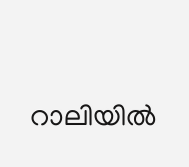റാലിയിൽ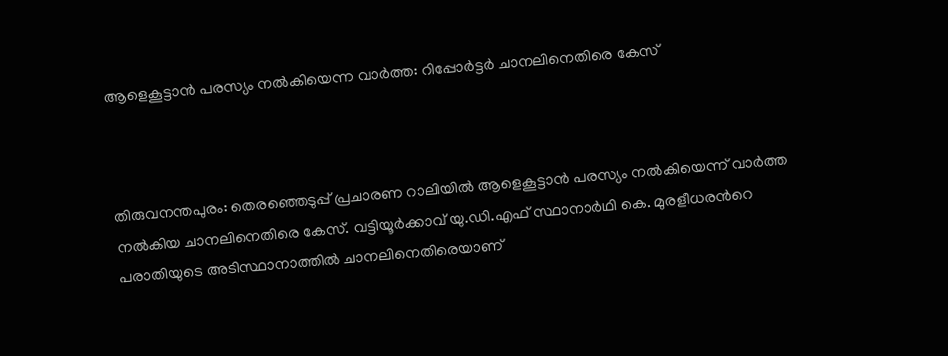ആളെകൂട്ടാൻ പരസ്യം നൽകിയെന്ന വാർത്ത: റിപ്പോർട്ടർ ചാനലിനെതിരെ കേസ്



തിരുവനന്തപുരം: തെരഞ്ഞെടുപ്പ് പ്രചാരണ റാലിയിൽ ആളെകൂട്ടാൻ പരസ്യം നൽകിയെന്ന് വാർത്ത നൽകിയ ചാനലിനെതിരെ കേസ്. വട്ടിയൂർക്കാവ് യു.ഡി.എഫ് സ്ഥാനാർഥി കെ. മുരളീധരന്‍റെ പരാതിയുടെ അടിസ്ഥാനാത്തിൽ ചാനലിനെതിരെയാണ്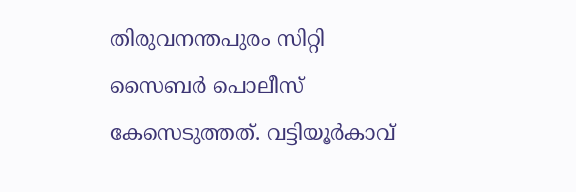തിരുവനന്തപുരം സിറ്റി സൈബർ പൊലീസ് കേസെടുത്തത്. വട്ടിയൂർകാവ്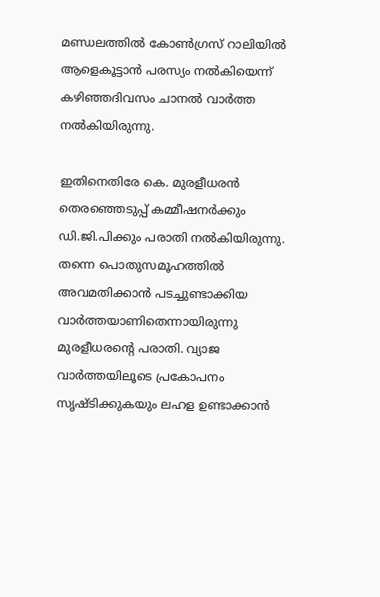മണ്ഡലത്തിൽ കോൺഗ്രസ് റാലിയിൽ ആളെകൂട്ടാൻ പരസ്യം നൽകിയെന്ന് കഴിഞ്ഞദിവസം ചാനൽ വാർത്ത നൽകിയിരുന്നു.

ഇതിനെതിരേ കെ. മുരളീധരൻ തെരഞ്ഞെടുപ്പ് കമ്മീഷനർക്കും ഡി.ജി.പിക്കും പരാതി നൽകിയിരുന്നു. തന്നെ പൊതുസമൂഹത്തിൽ അവമതിക്കാൻ പടച്ചുണ്ടാക്കിയ വാർത്തയാണിതെന്നായിരുന്നു മുരളീധരന്‍റെ പരാതി. വ്യാജ വാർത്തയിലൂടെ പ്രകോപനം സൃഷ്ടിക്കുകയും ലഹള ഉണ്ടാക്കാൻ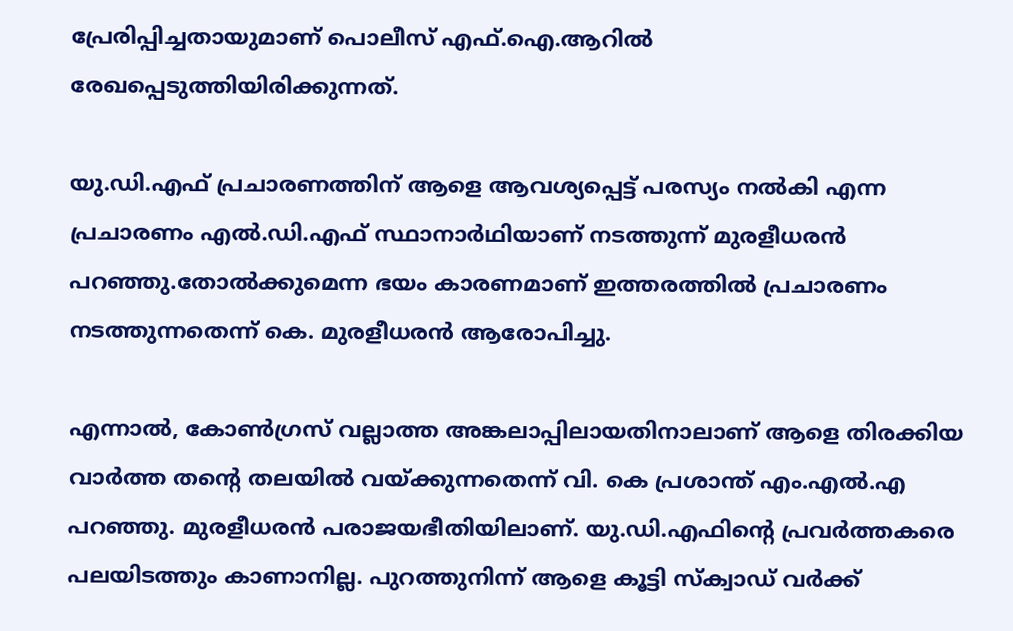പ്രേരിപ്പിച്ചതായുമാണ് പൊലീസ് എഫ്.ഐ.ആറിൽ രേഖപ്പെടുത്തിയിരിക്കുന്നത്.

യു.ഡി.എഫ് പ്രചാരണത്തിന് ആളെ ആവശ്യപ്പെട്ട് പരസ്യം നൽകി എന്ന പ്രചാരണം എൽ.ഡി.എഫ് സ്ഥാനാർഥിയാണ് നടത്തുന്ന് മുരളീധരൻ പറഞ്ഞു.തോൽക്കുമെന്ന ഭയം കാരണമാണ് ഇത്തരത്തിൽ പ്രചാരണം നടത്തുന്നതെന്ന് കെ. മുരളീധരൻ ആരോപിച്ചു.

എന്നാൽ, കോൺഗ്രസ് വല്ലാത്ത അങ്കലാപ്പിലായതിനാലാണ് ആളെ തിരക്കിയ വാർത്ത തന്റെ തലയിൽ വയ്ക്കുന്നതെന്ന് വി. കെ പ്രശാന്ത് എം.എൽ.എ പറഞ്ഞു. മുരളീധരൻ പരാജയഭീതിയിലാണ്. യു.ഡി.എഫിന്റെ പ്രവർത്തകരെ പലയിടത്തും കാണാനില്ല. പുറത്തുനിന്ന് ആളെ കൂട്ടി സ്ക്വാഡ് വർക്ക്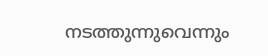നടത്തുന്നുവെന്നും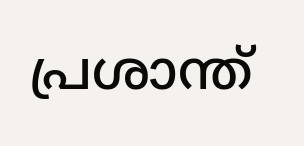പ്രശാന്ത്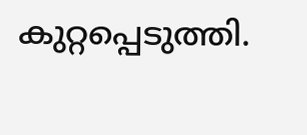കുറ്റപ്പെടുത്തി.